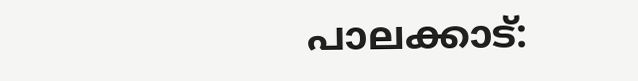പാലക്കാട്: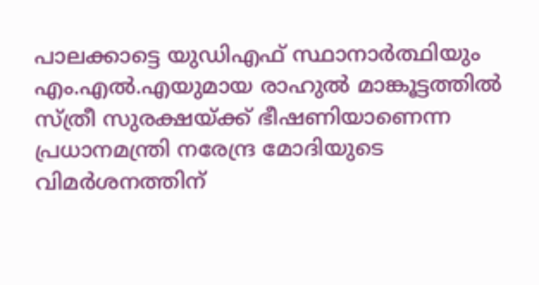പാലക്കാട്ടെ യുഡിഎഫ് സ്ഥാനാർത്ഥിയും എം.എൽ.എയുമായ രാഹുൽ മാങ്കൂട്ടത്തിൽ സ്ത്രീ സുരക്ഷയ്ക്ക് ഭീഷണിയാണെന്ന പ്രധാനമന്ത്രി നരേന്ദ്ര മോദിയുടെ വിമർശനത്തിന്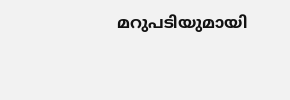മറുപടിയുമായി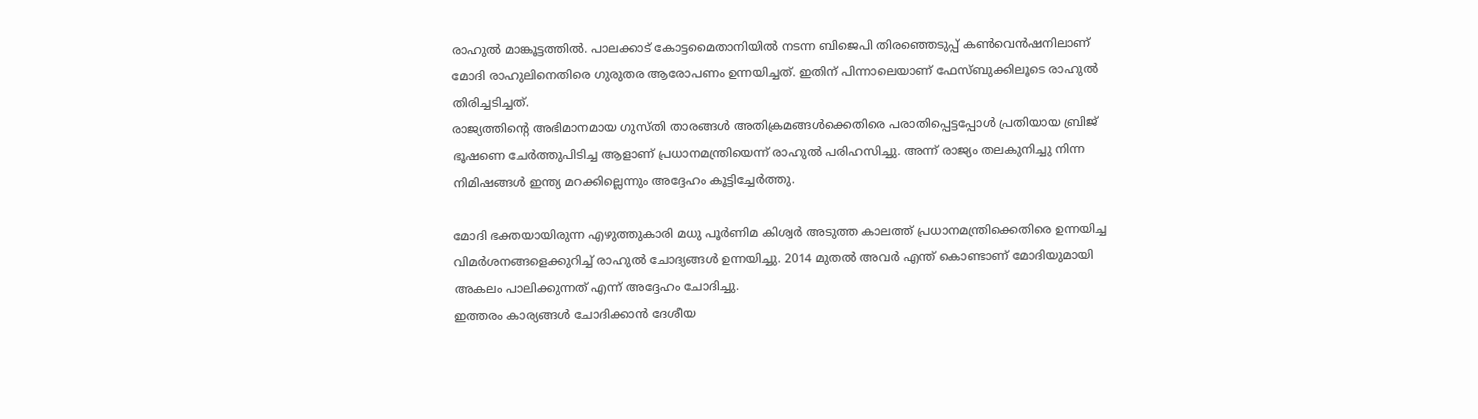രാഹുൽ മാങ്കൂട്ടത്തിൽ. പാലക്കാട് കോട്ടമൈതാനിയിൽ നടന്ന ബിജെപി തിരഞ്ഞെടുപ്പ് കൺവെൻഷനിലാണ് മോദി രാഹുലിനെതിരെ ഗുരുതര ആരോപണം ഉന്നയിച്ചത്. ഇതിന് പിന്നാലെയാണ് ഫേസ്ബുക്കിലൂടെ രാഹുൽ തിരിച്ചടിച്ചത്.
രാജ്യത്തിന്റെ അഭിമാനമായ ഗുസ്തി താരങ്ങൾ അതിക്രമങ്ങൾക്കെതിരെ പരാതിപ്പെട്ടപ്പോൾ പ്രതിയായ ബ്രിജ് ഭൂഷണെ ചേർത്തുപിടിച്ച ആളാണ് പ്രധാനമന്ത്രിയെന്ന് രാഹുൽ പരിഹസിച്ചു. അന്ന് രാജ്യം തലകുനിച്ചു നിന്ന നിമിഷങ്ങൾ ഇന്ത്യ മറക്കില്ലെന്നും അദ്ദേഹം കൂട്ടിച്ചേർത്തു.

മോദി ഭക്തയായിരുന്ന എഴുത്തുകാരി മധു പൂർണിമ കിശ്വർ അടുത്ത കാലത്ത് പ്രധാനമന്ത്രിക്കെതിരെ ഉന്നയിച്ച വിമർശനങ്ങളെക്കുറിച്ച് രാഹുൽ ചോദ്യങ്ങൾ ഉന്നയിച്ചു. 2014 മുതൽ അവർ എന്ത് കൊണ്ടാണ് മോദിയുമായി അകലം പാലിക്കുന്നത് എന്ന് അദ്ദേഹം ചോദിച്ചു.
ഇത്തരം കാര്യങ്ങൾ ചോദിക്കാൻ ദേശീയ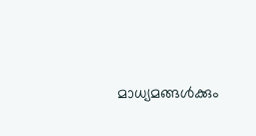മാധ്യമങ്ങൾക്കും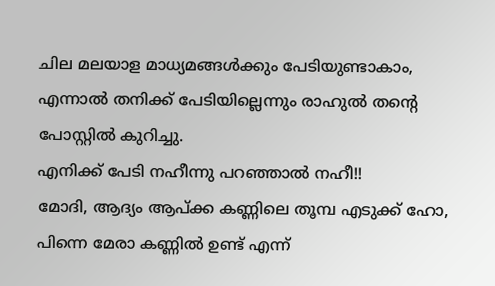ചില മലയാള മാധ്യമങ്ങൾക്കും പേടിയുണ്ടാകാം, എന്നാൽ തനിക്ക് പേടിയില്ലെന്നും രാഹുൽ തന്റെ പോസ്റ്റിൽ കുറിച്ചു.
എനിക്ക് പേടി നഹീന്നു പറഞ്ഞാൽ നഹീ!!
മോദി, ആദ്യം ആപ്ക്ക കണ്ണിലെ തൂമ്പ എടുക്ക് ഹോ,
പിന്നെ മേരാ കണ്ണിൽ ഉണ്ട് എന്ന്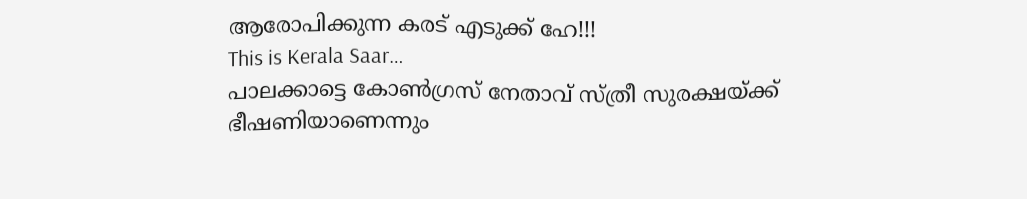ആരോപിക്കുന്ന കരട് എടുക്ക് ഹേ!!!
This is Kerala Saar…
പാലക്കാട്ടെ കോൺഗ്രസ് നേതാവ് സ്ത്രീ സുരക്ഷയ്ക്ക് ഭീഷണിയാണെന്നും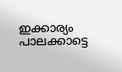ഇക്കാര്യം പാലക്കാട്ടെ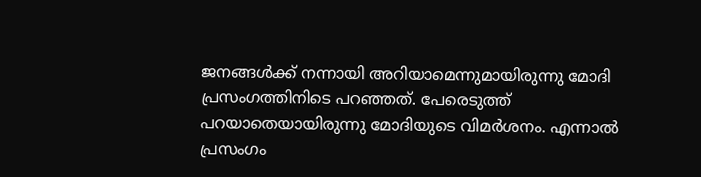ജനങ്ങൾക്ക് നന്നായി അറിയാമെന്നുമായിരുന്നു മോദി പ്രസംഗത്തിനിടെ പറഞ്ഞത്. പേരെടുത്ത് പറയാതെയായിരുന്നു മോദിയുടെ വിമർശനം. എന്നാൽ പ്രസംഗം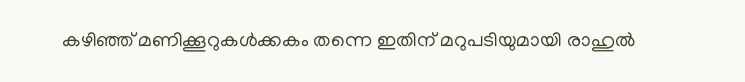കഴിഞ്ഞ് മണിക്കൂറുകൾക്കകം തന്നെ ഇതിന് മറുപടിയുമായി രാഹുൽ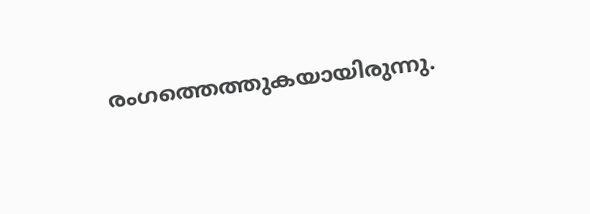രംഗത്തെത്തുകയായിരുന്നു.